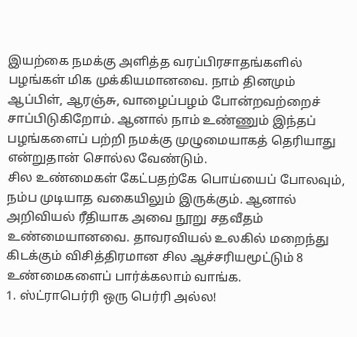இயற்கை நமக்கு அளித்த வரப்பிரசாதங்களில் பழங்கள் மிக முக்கியமானவை. நாம் தினமும் ஆப்பிள், ஆரஞ்சு, வாழைப்பழம் போன்றவற்றைச் சாப்பிடுகிறோம். ஆனால் நாம் உண்ணும் இந்தப் பழங்களைப் பற்றி நமக்கு முழுமையாகத் தெரியாது என்றுதான் சொல்ல வேண்டும்.
சில உண்மைகள் கேட்பதற்கே பொய்யைப் போலவும், நம்ப முடியாத வகையிலும் இருக்கும். ஆனால் அறிவியல் ரீதியாக அவை நூறு சதவீதம் உண்மையானவை. தாவரவியல் உலகில் மறைந்து கிடக்கும் விசித்திரமான சில ஆச்சரியமூட்டும் 8 உண்மைகளைப் பார்க்கலாம் வாங்க.
1. ஸ்ட்ராபெர்ரி ஒரு பெர்ரி அல்ல!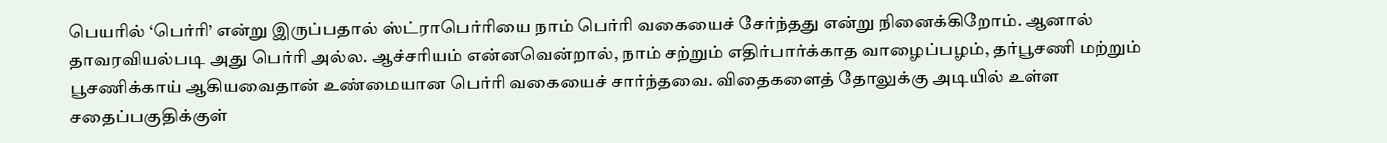பெயரில் ‘பெர்ரி’ என்று இருப்பதால் ஸ்ட்ராபெர்ரியை நாம் பெர்ரி வகையைச் சேர்ந்தது என்று நினைக்கிறோம். ஆனால் தாவரவியல்படி அது பெர்ரி அல்ல. ஆச்சரியம் என்னவென்றால், நாம் சற்றும் எதிர்பார்க்காத வாழைப்பழம், தர்பூசணி மற்றும் பூசணிக்காய் ஆகியவைதான் உண்மையான பெர்ரி வகையைச் சார்ந்தவை. விதைகளைத் தோலுக்கு அடியில் உள்ள சதைப்பகுதிக்குள்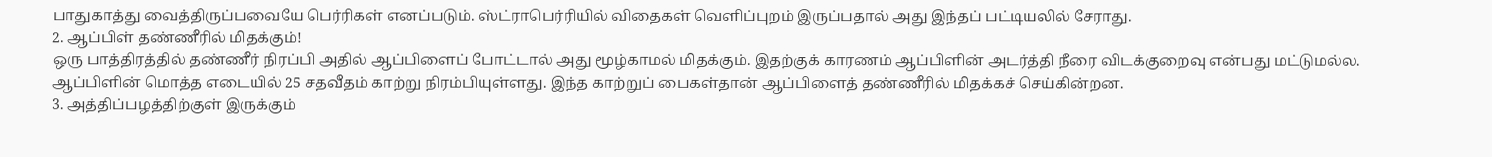பாதுகாத்து வைத்திருப்பவையே பெர்ரிகள் எனப்படும். ஸ்ட்ராபெர்ரியில் விதைகள் வெளிப்புறம் இருப்பதால் அது இந்தப் பட்டியலில் சேராது.
2. ஆப்பிள் தண்ணீரில் மிதக்கும்!
ஒரு பாத்திரத்தில் தண்ணீர் நிரப்பி அதில் ஆப்பிளைப் போட்டால் அது மூழ்காமல் மிதக்கும். இதற்குக் காரணம் ஆப்பிளின் அடர்த்தி நீரை விடக்குறைவு என்பது மட்டுமல்ல. ஆப்பிளின் மொத்த எடையில் 25 சதவீதம் காற்று நிரம்பியுள்ளது. இந்த காற்றுப் பைகள்தான் ஆப்பிளைத் தண்ணீரில் மிதக்கச் செய்கின்றன.
3. அத்திப்பழத்திற்குள் இருக்கும்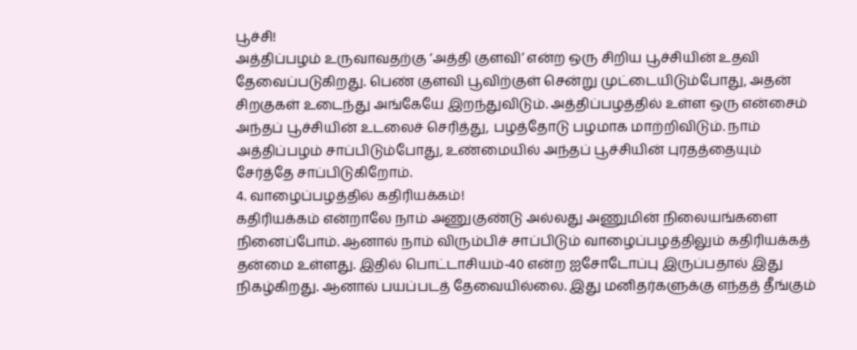பூச்சி!
அத்திப்பழம் உருவாவதற்கு ‘அத்தி குளவி’ என்ற ஒரு சிறிய பூச்சியின் உதவி தேவைப்படுகிறது. பெண் குளவி பூவிற்குள் சென்று முட்டையிடும்போது, அதன் சிறகுகள் உடைந்து அங்கேயே இறந்துவிடும். அத்திப்பழத்தில் உள்ள ஒரு என்சைம் அந்தப் பூச்சியின் உடலைச் செரித்து, பழத்தோடு பழமாக மாற்றிவிடும். நாம் அத்திப்பழம் சாப்பிடும்போது, உண்மையில் அந்தப் பூச்சியின் புரதத்தையும் சேர்த்தே சாப்பிடுகிறோம்.
4. வாழைப்பழத்தில் கதிரியக்கம்!
கதிரியக்கம் என்றாலே நாம் அணுகுண்டு அல்லது அணுமின் நிலையங்களை நினைப்போம். ஆனால் நாம் விரும்பிச் சாப்பிடும் வாழைப்பழத்திலும் கதிரியக்கத் தன்மை உள்ளது. இதில் பொட்டாசியம்-40 என்ற ஐசோடோப்பு இருப்பதால் இது நிகழ்கிறது. ஆனால் பயப்படத் தேவையில்லை. இது மனிதர்களுக்கு எந்தத் தீங்கும்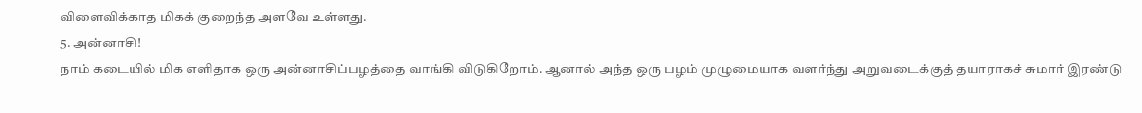விளைவிக்காத மிகக் குறைந்த அளவே உள்ளது.
5. அன்னாசி!
நாம் கடையில் மிக எளிதாக ஒரு அன்னாசிப்பழத்தை வாங்கி விடுகிறோம். ஆனால் அந்த ஒரு பழம் முழுமையாக வளர்ந்து அறுவடைக்குத் தயாராகச் சுமார் இரண்டு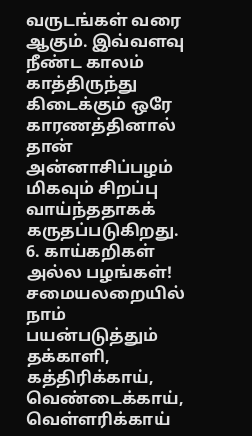வருடங்கள் வரை ஆகும். இவ்வளவு நீண்ட காலம் காத்திருந்து கிடைக்கும் ஒரே காரணத்தினால் தான் அன்னாசிப்பழம் மிகவும் சிறப்பு வாய்ந்ததாகக் கருதப்படுகிறது.
6. காய்கறிகள் அல்ல பழங்கள்!
சமையலறையில் நாம் பயன்படுத்தும் தக்காளி, கத்திரிக்காய், வெண்டைக்காய், வெள்ளரிக்காய்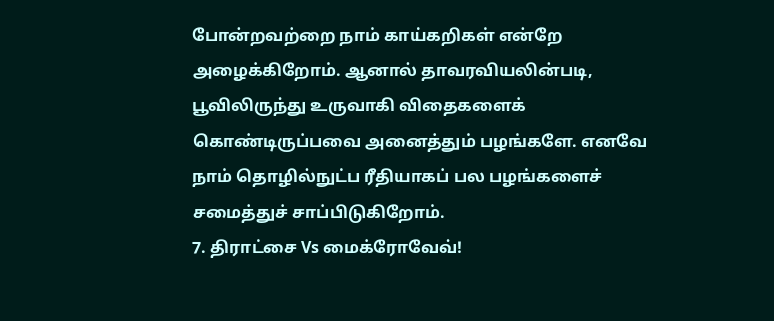போன்றவற்றை நாம் காய்கறிகள் என்றே அழைக்கிறோம். ஆனால் தாவரவியலின்படி, பூவிலிருந்து உருவாகி விதைகளைக் கொண்டிருப்பவை அனைத்தும் பழங்களே. எனவே நாம் தொழில்நுட்ப ரீதியாகப் பல பழங்களைச் சமைத்துச் சாப்பிடுகிறோம்.
7. திராட்சை Vs மைக்ரோவேவ்!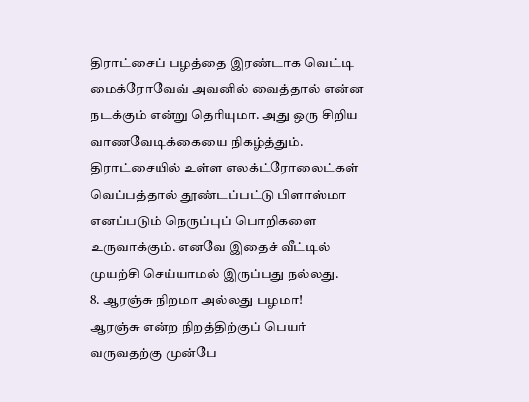திராட்சைப் பழத்தை இரண்டாக வெட்டி மைக்ரோவேவ் அவனில் வைத்தால் என்ன நடக்கும் என்று தெரியுமா. அது ஒரு சிறிய வாணவேடிக்கையை நிகழ்த்தும். திராட்சையில் உள்ள எலக்ட்ரோலைட்கள் வெப்பத்தால் தூண்டப்பட்டு பிளாஸ்மா எனப்படும் நெருப்புப் பொறிகளை உருவாக்கும். எனவே இதைச் வீட்டில் முயற்சி செய்யாமல் இருப்பது நல்லது.
8. ஆரஞ்சு நிறமா அல்லது பழமா!
ஆரஞ்சு என்ற நிறத்திற்குப் பெயர் வருவதற்கு முன்பே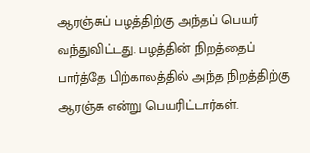ஆரஞ்சுப் பழத்திற்கு அந்தப் பெயர் வந்துவிட்டது. பழத்தின் நிறத்தைப் பார்த்தே பிற்காலத்தில் அந்த நிறத்திற்கு ஆரஞ்சு என்று பெயரிட்டார்கள்.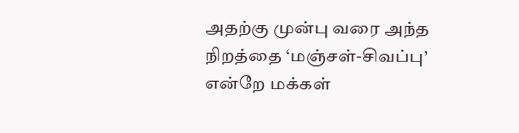அதற்கு முன்பு வரை அந்த நிறத்தை ‘மஞ்சள்-சிவப்பு’ என்றே மக்கள்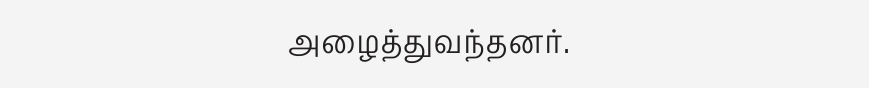அழைத்துவந்தனர்.